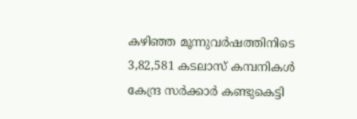കഴിഞ്ഞ മൂന്നുവർഷത്തിനിടെ 3,82,581 കടലാസ് കമ്പനികൾ കേന്ദ്ര സർക്കാർ കണ്ടുകെട്ടി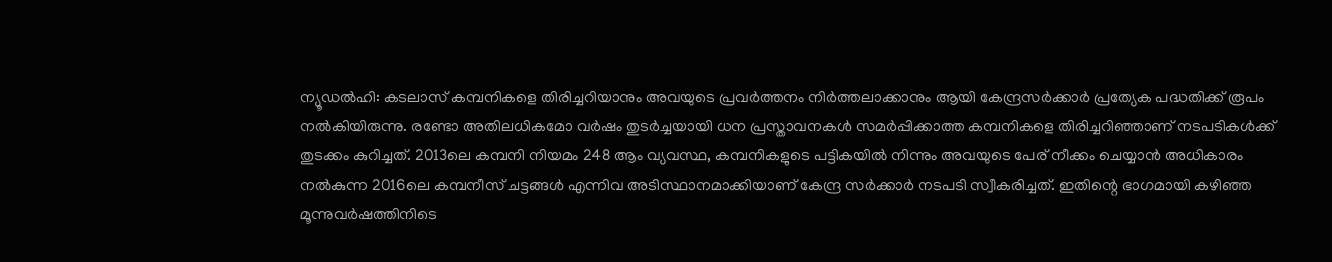ന്യൂഡല്‍ഹി: കടലാസ് കമ്പനികളെ തിരിച്ചറിയാനും അവയുടെ പ്രവർത്തനം നിർത്തലാക്കാനും ആയി കേന്ദ്രസർക്കാർ പ്രത്യേക പദ്ധതിക്ക് രൂപം നൽകിയിരുന്നു. രണ്ടോ അതിലധികമോ വർഷം തുടർച്ചയായി ധന പ്രസ്താവനകൾ സമർപ്പിക്കാത്ത കമ്പനികളെ തിരിച്ചറിഞ്ഞാണ് നടപടികൾക്ക് തുടക്കം കുറിച്ചത്. 2013ലെ കമ്പനി നിയമം 248 ആം വ്യവസ്ഥ, കമ്പനികളുടെ പട്ടികയിൽ നിന്നും അവയുടെ പേര് നീക്കം ചെയ്യാൻ അധികാരം നൽകുന്ന 2016ലെ കമ്പനീസ് ചട്ടങ്ങൾ എന്നിവ അടിസ്ഥാനമാക്കിയാണ് കേന്ദ്ര സർക്കാർ നടപടി സ്വീകരിച്ചത്. ഇതിന്റെ ഭാഗമായി കഴിഞ്ഞ മൂന്നുവർഷത്തിനിടെ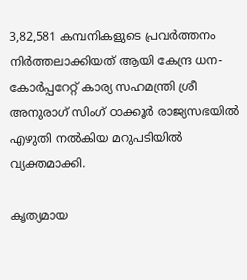3,82,581 കമ്പനികളുടെ പ്രവർത്തനം നിർത്തലാക്കിയത് ആയി കേന്ദ്ര ധന-കോർപ്പറേറ്റ് കാര്യ സഹമന്ത്രി ശ്രീ അനുരാഗ് സിംഗ് ഠാക്കൂർ രാജ്യസഭയിൽ എഴുതി നൽകിയ മറുപടിയിൽ വ്യക്തമാക്കി.

കൃത്യമായ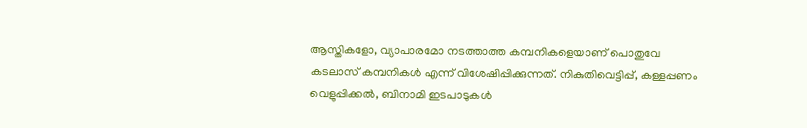ആസ്തികളോ, വ്യാപാരമോ നടത്താത്ത കമ്പനികളെയാണ് പൊതുവേ കടലാസ് കമ്പനികൾ എന്ന് വിശേഷിപ്പിക്കുന്നത്. നികുതിവെട്ടിപ്പ്, കള്ളപ്പണം വെളുപ്പിക്കൽ, ബിനാമി ഇടപാടുകൾ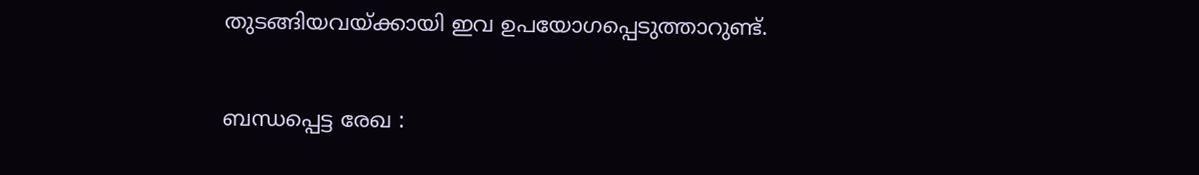തുടങ്ങിയവയ്ക്കായി ഇവ ഉപയോഗപ്പെടുത്താറുണ്ട്.

ബന്ധപ്പെട്ട രേഖ :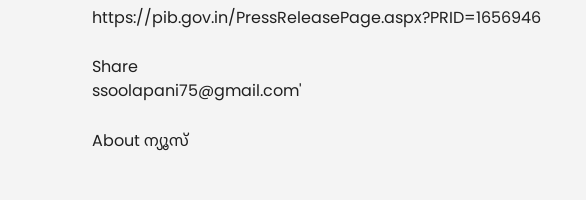https://pib.gov.in/PressReleasePage.aspx?PRID=1656946

Share
ssoolapani75@gmail.com'

About ന്യൂസ്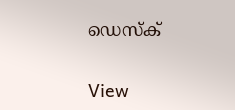ഡെസ്ക്

View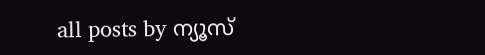all posts by ന്യൂസ്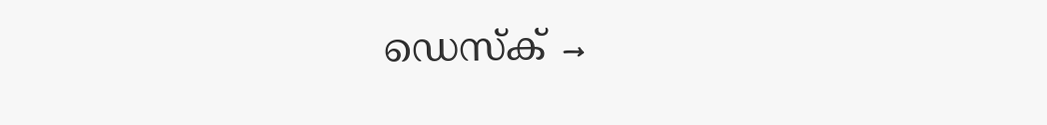ഡെസ്ക് →